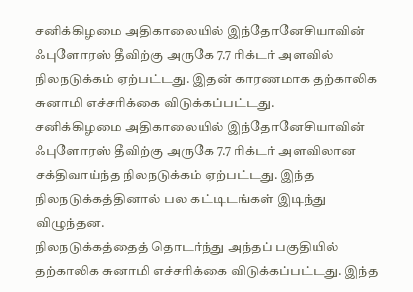சனிக்கிழமை அதிகாலையில் இந்தோனேசியாவின் ஃபுளோரஸ் தீவிற்கு அருகே 7.7 ரிக்டர் அளவில் நிலநடுக்கம் ஏற்பட்டது. இதன் காரணமாக தற்காலிக சுனாமி எச்சரிக்கை விடுக்கப்பட்டது.
சனிக்கிழமை அதிகாலையில் இந்தோனேசியாவின் ஃபுளோரஸ் தீவிற்கு அருகே 7.7 ரிக்டர் அளவிலான சக்திவாய்ந்த நிலநடுக்கம் ஏற்பட்டது. இந்த நிலநடுக்கத்தினால் பல கட்டிடங்கள் இடிந்து விழுந்தன.
நிலநடுக்கத்தைத் தொடர்ந்து அந்தப் பகுதியில் தற்காலிக சுனாமி எச்சரிக்கை விடுக்கப்பட்டது. இந்த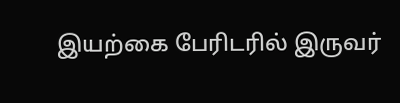இயற்கை பேரிடரில் இருவர்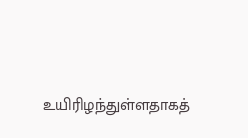உயிரிழந்துள்ளதாகத்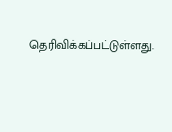தெரிவிக்கப்பட்டுள்ளது.